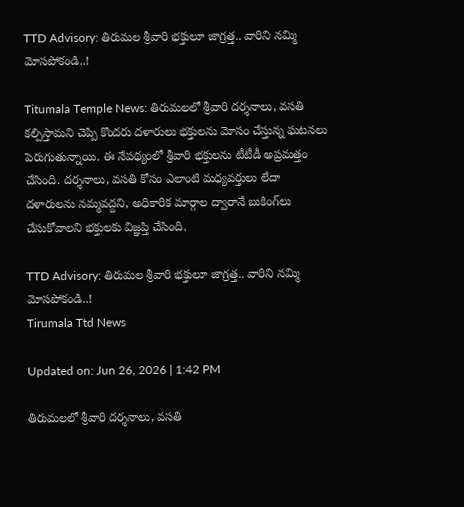TTD Advisory: తిరుమల శ్రీవారి భక్తులూ జాగ్రత్త.. వారిని నమ్మి మోసపోకండి..!

Titumala Temple News: తిరుమలలో శ్రీవారి దర్శనాలు, వసతి కల్పిస్తామని చెప్పి కొందరు దళారులు భక్తులను మోసం చేస్తున్న ఘటనలు పెరుగుతున్నాయి. ఈ నేపథ్యంలో శ్రీవారి భక్తులను టీటీడీ అప్రమత్తం చేసింది. దర్శనాలు, వసతి కోసం ఎలాంటి మధ్యవర్తులు లేదా దళారులను నమ్మవద్దని, అధికారిక మార్గాల ద్వారానే బుకింగ్‌లు చేసుకోవాలని భక్తులకు విజ్ఞప్తి చేసింది.

TTD Advisory: తిరుమల శ్రీవారి భక్తులూ జాగ్రత్త.. వారిని నమ్మి మోసపోకండి..!
Tirumala Ttd News

Updated on: Jun 26, 2026 | 1:42 PM

తిరుమలలో శ్రీవారి దర్శనాలు, వసతి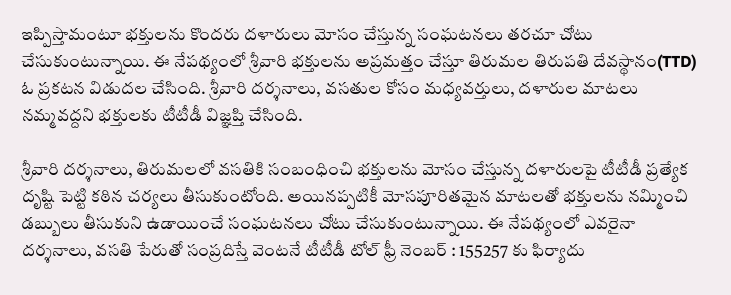ఇప్పిస్తామంటూ భక్తులను కొందరు దళారులు మోసం చేస్తున్న సంఘటనలు తరచూ చోటు చేసుకుంటున్నాయి. ఈ నేపథ్యంలో శ్రీవారి భక్తులను అప్రమత్తం చేస్తూ తిరుమల తిరుపతి దేవస్థానం(TTD) ఓ ప్రకటన విడుదల చేసింది. శ్రీవారి దర్శనాలు, వసతుల కోసం మధ్యవర్తులు, దళారుల మాటలు నమ్మవద్దని భక్తులకు టీటీడీ విజ్ఞప్తి చేసింది.

శ్రీవారి దర్శనాలు, తిరుమలలో వసతికి సంబంధించి భక్తులను మోసం చేస్తున్న దళారులపై టీటీడీ ప్రత్యేక దృష్టి పెట్టి కఠిన చర్యలు తీసుకుంటోంది. అయినప్పటికీ మోసపూరితమైన మాటలతో భక్తులను నమ్మించి డబ్బులు తీసుకుని ఉడాయించే సంఘటనలు చోటు చేసుకుంటున్నాయి‌. ఈ నేపథ్యంలో ఎవరైనా దర్శనాలు, వసతి పేరుతో సంప్రదిస్తే వెంటనే టీటీడీ టోల్ ఫ్రీ నెంబర్ : 155257 కు ఫిర్యాదు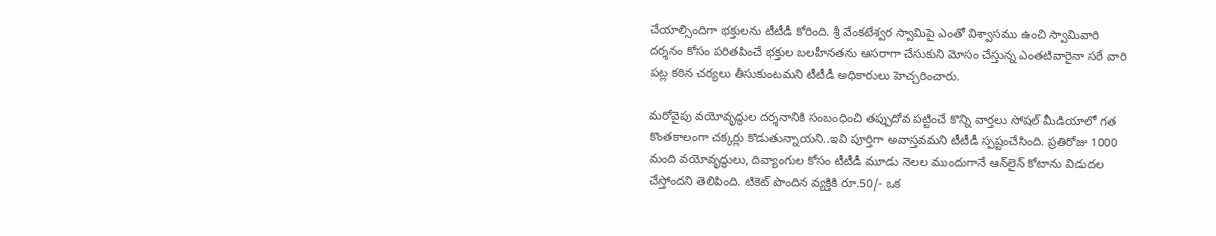చేయాల్సిందిగా భక్తులను టీటీడీ కోరింది. శ్రీ వేంకటేశ్వర స్వామిపై ఎంతో విశ్వాసము ఉంచి స్వామివారి దర్శనం కోసం పరితపించే భక్తుల బలహీనతను ఆసరాగా చేసుకుని మోసం చేస్తున్న ఎంతటివారైనా సరే వారి పట్ల కఠిన చర్యలు తీసుకుంటమని టీటీడీ అధికారులు హెచ్చరించారు.

మరోవైపు వయోవృద్ధుల దర్శనానికి సంబంధించి తప్పుదోవ పట్టించే కొన్ని వార్తలు సోషల్ మీడియాలో గత కొంతకాలంగా చక్కర్లు కొడుతున్నాయని..ఇవి పూర్తిగా అవాస్తవమని టీటీడీ స్పష్టంచేసింది. ప్రతిరోజు 1000 మంది వయోవృద్ధులు, దివ్యాంగుల కోసం టీటీడీ మూడు నెలల ముందుగానే ఆన్‌లైన్ కోటాను విడుదల చేస్తోందని తెలిపింది. టికెట్ పొందిన వ్యక్తికి రూ.50/- ఒక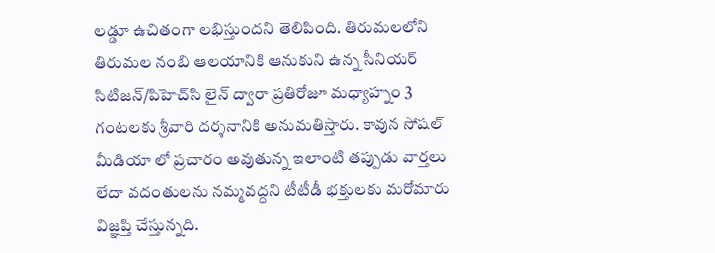లడ్డూ ఉచితంగా లభిస్తుందని తెలిపింది. తిరుమలలోని తిరుమల నంబి ఆలయానికి ఆనుకుని ఉన్న సీనియర్ సిటిజన్/పిహెచ్‌సి లైన్ ద్వారా ప్రతిరోజూ మధ్యాహ్నం 3 గంటలకు శ్రీవారి దర్శనానికి అనుమతిస్తారు. కావున సోషల్ మీడియా లో ప్రచారం అవుతున్న ఇలాంటి తప్పుడు వార్తలు లేదా వదంతులను నమ్మవద్దని టీటీడీ భక్తులకు మరోమారు విజ్ఞప్తి చేస్తున్నది.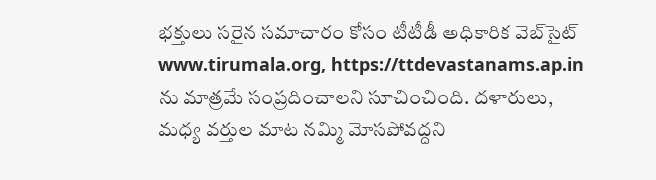భక్తులు సరైన సమాచారం కోసం టీటీడీ అధికారిక వెబ్‌సైట్ www.tirumala.org, https://ttdevastanams.ap.in ను మాత్రమే సంప్రదించాలని సూచించింది. దళారులు, మధ్య వర్తుల మాట నమ్మి మోసపోవద్దని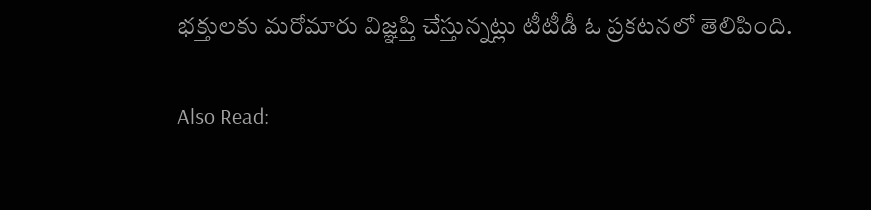భక్తులకు మరోమారు విజ్ఞప్తి చేస్తున్నట్లు టీటీడీ ఓ ప్రకటనలో తెలిపింది.

Also Read: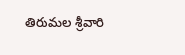తిరుమల శ్రీవారి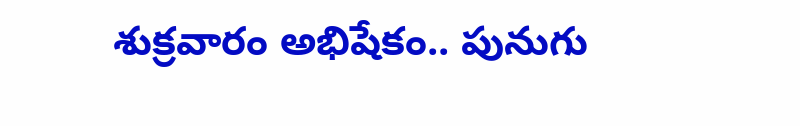శుక్రవారం అభిషేకం.. పునుగు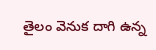తైలం వెనుక దాగి ఉన్న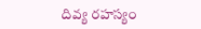దివ్య రహస్యం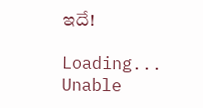ఇదే!

Loading...
Unable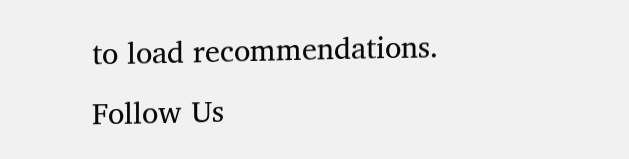to load recommendations.
Follow Us